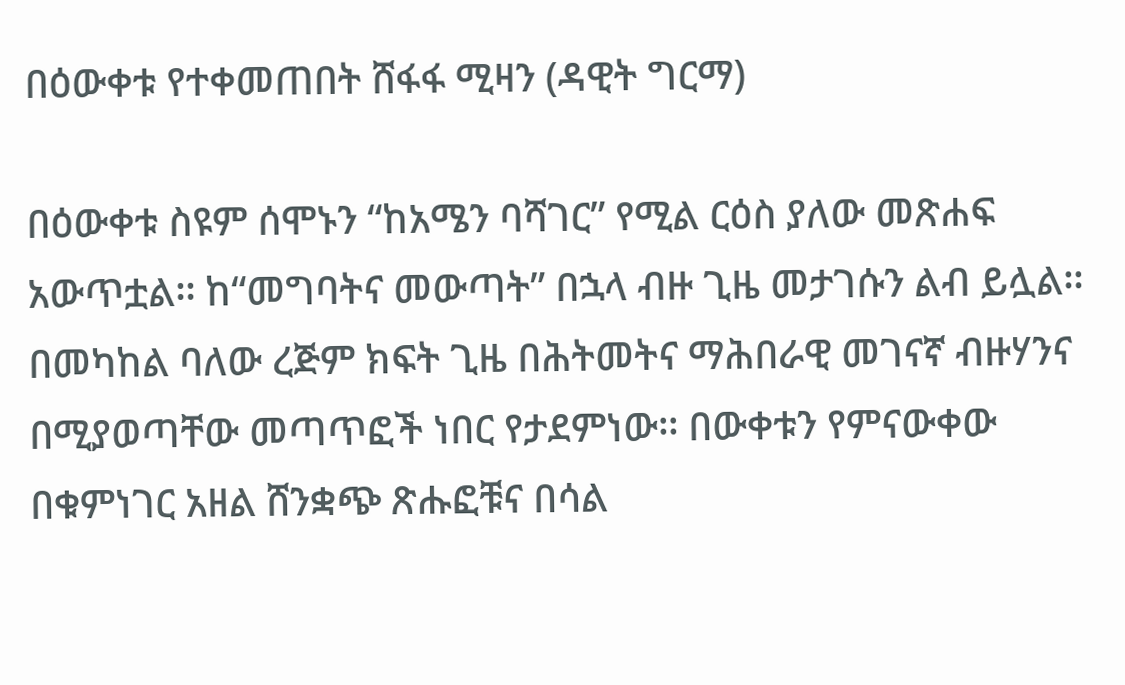በዕውቀቱ የተቀመጠበት ሸፋፋ ሚዛን (ዳዊት ግርማ)

በዕውቀቱ ስዩም ሰሞኑን “ከአሜን ባሻገር” የሚል ርዕስ ያለው መጽሐፍ አውጥቷል፡፡ ከ“መግባትና መውጣት” በኋላ ብዙ ጊዜ መታገሱን ልብ ይሏል፡፡ በመካከል ባለው ረጅም ክፍት ጊዜ በሕትመትና ማሕበራዊ መገናኛ ብዙሃንና በሚያወጣቸው መጣጥፎች ነበር የታደምነው፡፡ በውቀቱን የምናውቀው በቁምነገር አዘል ሸንቋጭ ጽሑፎቹና በሳል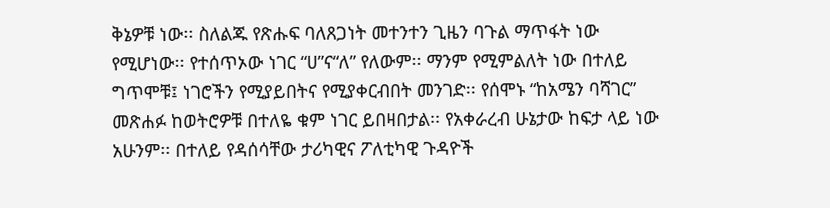ቅኔዎቹ ነው፡፡ ስለልጁ የጽሑፍ ባለጸጋነት መተንተን ጊዜን ባጉል ማጥፋት ነው የሚሆነው፡፡ የተሰጥኦው ነገር “ሀ”ና“ለ” የለውም፡፡ ማንም የሚምልለት ነው በተለይ ግጥሞቹ፤ ነገሮችን የሚያይበትና የሚያቀርብበት መንገድ፡፡ የሰሞኑ “ከአሜን ባሻገር” መጽሐፉ ከወትሮዎቹ በተለዬ ቁም ነገር ይበዛበታል፡፡ የአቀራረብ ሁኔታው ከፍታ ላይ ነው አሁንም፡፡ በተለይ የዳሰሳቸው ታሪካዊና ፖለቲካዊ ጉዳዮች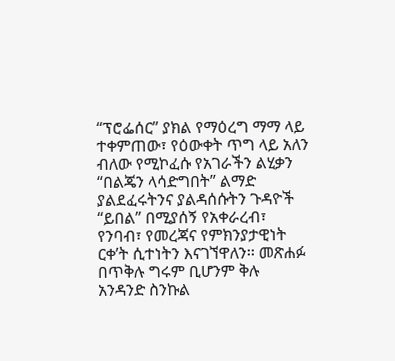“ፕሮፌሰር” ያክል የማዕረግ ማማ ላይ ተቀምጠው፣ የዕውቀት ጥግ ላይ አለን ብለው የሚኮፈሱ የአገራችን ልሂቃን “በልጄን ላሳድግበት” ልማድ ያልደፈሩትንና ያልዳሰሱትን ጉዳዮች “ይበል” በሚያሰኝ የአቀራረብ፣ የንባብ፣ የመረጃና የምክንያታዊነት ርቀ’ት ሲተነትን እናገኘዋለን፡፡ መጽሐፉ በጥቅሉ ግሩም ቢሆንም ቅሉ አንዳንድ ስንኩል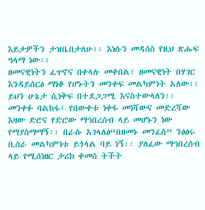እይታዎችን ታዝቤበታለሁ፡፡ እነሱን መዳሰስ የዚህ ጽሑፍ ዓላማ ነው፡፡
ዘመናዊነትን ፈጥኖና በቀላሉ መቀበል፣ ዘመናዊነት በሃገር እንዳይሰርፅ ማነቆ የሆኑትን መንቀፍ መልካምነት አለው፡፡ ይህን ሁኔታ ሲነቅፍ በተደጋጋሚ እናስተውላለን፡፡ መንቀፉ ባልከፋ፤ የበውቀቱ ነቀፋ መነሻውና መድረሻው እዛው ድሮና የድሮው ማኅበረሰብ ላይ መሆኑን ነው የማያስማማኝ፡፡ በራሱ አገላለፅ“በዘመኑ መንፈስ” ንፅፅሩ ቢሰራ መልካምነቱ ይጎላል ባይ ነኝ፡፡ ያለፈው ማኅበረሰብ ላይ የሚሰነዘር ታሪክ ቀመስ ትችት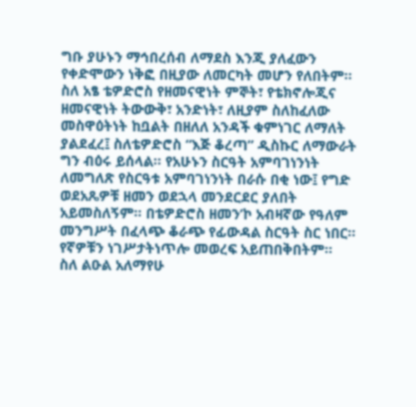ግቡ ያሁኑን ማኅበረሰብ ለማደስ እንጂ ያለፈውን የቀድሞውን ነቅፎ በዚያው ለመርካት መሆን የለበትም፡፡
ስለ አፄ ቴዎድሮስ የዘመናዊነት ምኞት፣ የቴክኖሎጂና ዘመናዊነት ትውውቅ፣ አንድነት፣ ለዚያም ስለከፈለው መስዋዕትነት ከቧልት በዘለለ አንዳች ቁምነገር ለማለት ያልደፈረ፤ ስለቴዎድሮስ “እጅ ቆረጣ” ዲስኩር ለማውራት ግን ብዕሩ ይሰላል፡፡ የአሁኑን ስርዓት አምባገነንነት ለመግለጽ የስርዓቱ አምባገነንነት በራሱ በቂ ነው፤ የግድ ወደአጼዎቹ ዘመን ወደኋላ መንደርደር ያለበት አይመስለኝም፡፡ በቴዎድሮስ ዘመን’ኮ አብዛኛው የዓለም መንግሥት በፈላጭ ቆራጭ የፊውዳል ስርዓት ስር ነበር፡፡ የኛዎቹን ነገሥታትነጥሎ መወረፍ አይጠበቅበትም፡፡
ስለ ልዑል አለማየሁ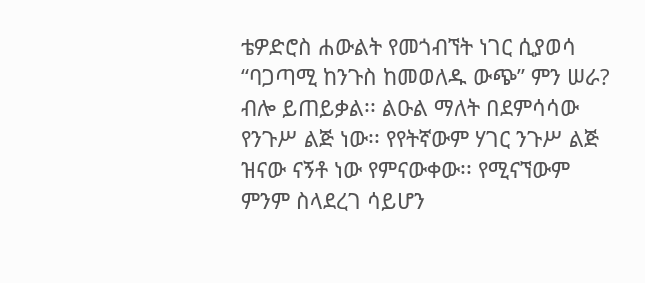ቴዎድሮስ ሐውልት የመጎብኘት ነገር ሲያወሳ “ባጋጣሚ ከንጉስ ከመወለዱ ውጭ” ምን ሠራ? ብሎ ይጠይቃል፡፡ ልዑል ማለት በደምሳሳው የንጉሥ ልጅ ነው፡፡ የየትኛውም ሃገር ንጉሥ ልጅ ዝናው ናኝቶ ነው የምናውቀው፡፡ የሚናኘውም ምንም ስላደረገ ሳይሆን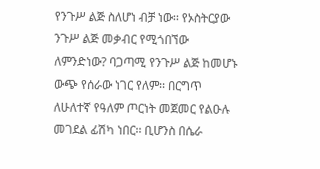የንጉሥ ልጅ ስለሆነ ብቻ ነው፡፡ የኦስትርያው ንጉሥ ልጅ መቃብር የሚጎበኘው ለምንድነው? ባጋጣሚ የንጉሥ ልጅ ከመሆኑ ውጭ የሰራው ነገር የለም፡፡ በርግጥ ለሁለተኛ የዓለም ጦርነት መጀመር የልዑሉ መገደል ፊሽካ ነበር፡፡ ቢሆንስ በሴራ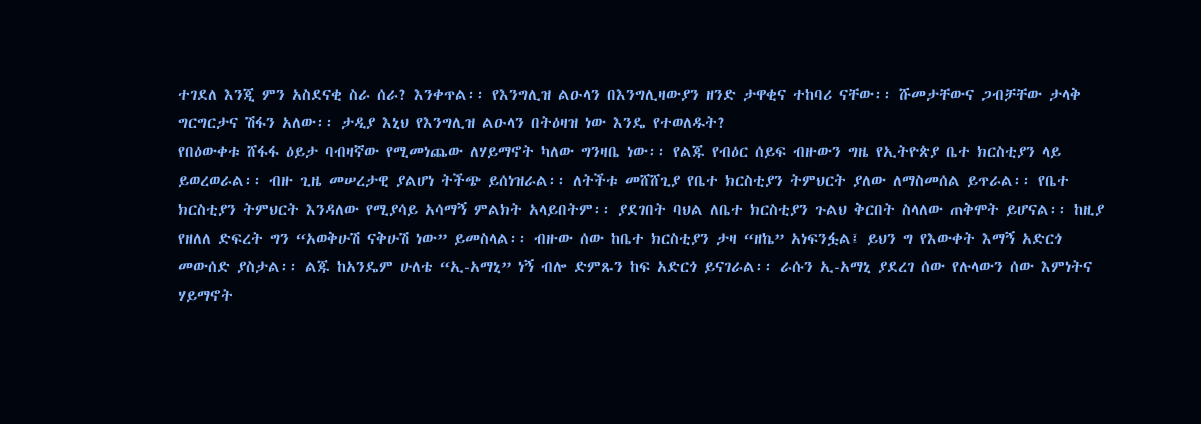ተገደለ እንጂ ምን አስደናቂ ስራ ሰራ? እንቀጥል፡፡ የእንግሊዝ ልዑላን በእንግሊዛውያን ዘንድ ታዋቂና ተከባሪ ናቸው፡፡ ሹመታቸውና ጋብቻቸው ታላቅ ግርግርታና ሽፋን አለው፡፡ ታዲያ እኒህ የእንግሊዝ ልዑላን በትዕዛዝ ነው እንዴ የተወለዱት?
የበዕውቀቱ ሸፋፋ ዕይታ ባብዛኛው የሚመነጨው ለሃይማኖት ካለው ግንዛቤ ነው፡፡ የልጁ የብዕር ሰይፍ ብዙውን ግዜ የኢትዮጵያ ቤተ ክርስቲያን ላይ ይወረወራል፡፡ ብዙ ጊዜ መሠረታዊ ያልሆነ ትችጭ ይሰነዝራል፡፡ ለትችቱ መሸሸጊያ የቤተ ክርስቲያን ትምህርት ያለው ለማስመሰል ይጥራል፡፡ የቤተ ክርስቲያን ትምህርት እንዳለው የሚያሳይ አሳማኝ ምልክት አላይበትም፡፡ ያደገበት ባህል ለቤተ ክርስቲያን ጉልህ ቅርበት ስላለው ጠቅሞት ይሆናል፡፡ ከዚያ የዘለለ ድፍረት ግን “አወቅሁሽ ናቅሁሽ ነው” ይመስላል፡፡ ብዙው ሰው ከቤተ ክርስቲያን ታዛ “ዘኬ” አነፍንፏል፤ ይህን ግ የእውቀት እማኝ አድርጎ መውሰድ ያስታል፡፡ ልጁ ከአንዴም ሁለቴ “ኢ-አማኒ” ነኝ ብሎ ድምጹን ከፍ አድርጎ ይናገራል፡፡ ራሱን ኢ-አማኒ ያደረገ ሰው የሉላውን ሰው እምነትና ሃይማኖት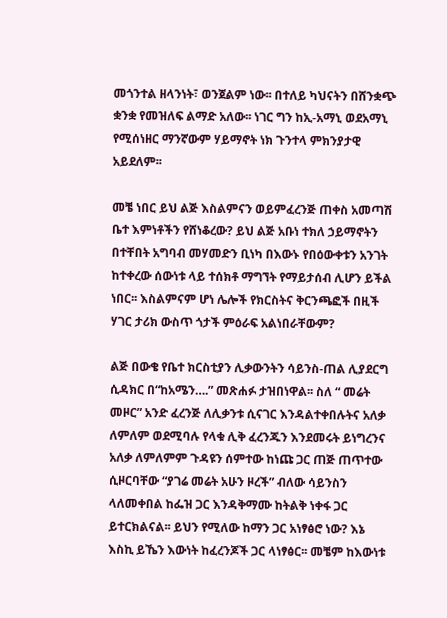መጎንተል ዘላንነት፣ ወንጀልም ነው፡፡ በተለይ ካህናትን በሸንቋጭ ቋንቋ የመዝለፍ ልማድ አለው፡፡ ነገር ግን ከኢ-አማኒ ወደአማኒ የሚሰነዘር ማንኛውም ሃይማኖት ነክ ጉንተላ ምክንያታዊ አይደለም፡፡

መቼ ነበር ይህ ልጅ እስልምናን ወይምፈረንጅ ጠቀስ አመጣሽ ቤተ እምነቶችን የሸነቆረው? ይህ ልጅ አቡነ ተክለ ኃይማኖትን በተቸበት አግባብ መሃመድን ቢነካ በእውኑ የበዕውቀቱን አንገት ከተቀረው ሰውነቱ ላይ ተሰክቶ ማግኘት የማይታሰብ ሊሆን ይችል ነበር፡፡ እስልምናም ሆነ ሌሎች የክርስትና ቅርንጫፎች በዚች ሃገር ታሪክ ውስጥ ጎታች ምዕራፍ አልነበራቸውም?

ልጅ በውቄ የቤተ ክርስቲያን ሊቃውንትን ሳይንስ-ጠል ሊያደርግ ሲዳክር በ“ከአሜን….” መጽሐፉ ታዝበነዋል፡፡ ስለ “ መሬት መዞር” አንድ ፈረንጅ ለሊቃንቱ ሲናገር እንዳልተቀበሉትና አለቃ ለምለም ወደሚባሉ የላቁ ሊቅ ፈረንጁን እንደመሩት ይነግረንና አለቃ ለምለምም ጉዳዩን ሰምተው ከነጩ ጋር ጠጅ ጠጥተው ሲዞርባቸው “ያገሬ መሬት አሁን ዞረች” ብለው ሳይንስን ላለመቀበል ከፌዝ ጋር እንዳቅማሙ ከትልቅ ነቀፋ ጋር ይተርክልናል፡፡ ይህን የሚለው ከማን ጋር አነፃፅሮ ነው? እኔ እስኪ ይኼን እውነት ከፈረንጆች ጋር ላነፃፅር፡፡ መቼም ከእውነቱ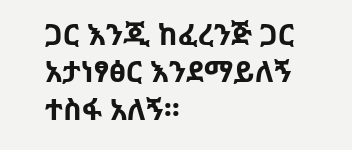ጋር እንጂ ከፈረንጅ ጋር አታነፃፅር እንደማይለኝ ተስፋ አለኝ፡፡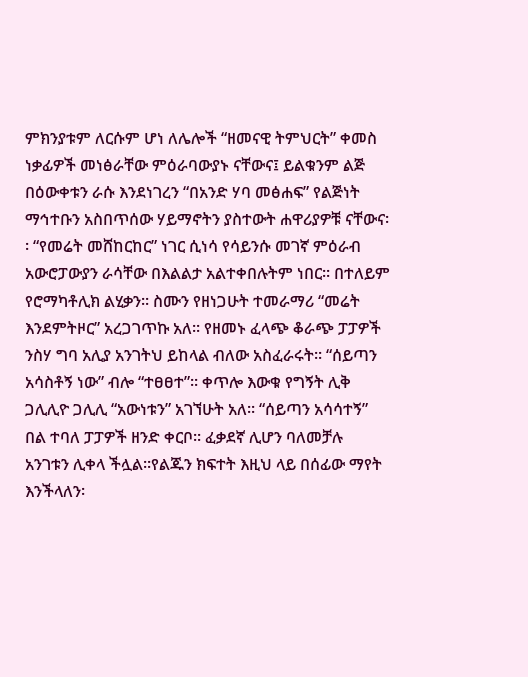ምክንያቱም ለርሱም ሆነ ለሌሎች “ዘመናዊ ትምህርት” ቀመስ ነቃፊዎች መነፅራቸው ምዕራባውያኑ ናቸውና፤ ይልቁንም ልጅ በዕውቀቱን ራሱ እንደነገረን “በአንድ ሃባ መፅሐፍ” የልጅነት ማኅተቡን አስበጥሰው ሃይማኖትን ያስተውት ሐዋሪያዎቹ ናቸውና፡፡ “የመሬት መሸከርከር” ነገር ሲነሳ የሳይንሱ መገኛ ምዕራብ አውሮፓውያን ራሳቸው በእልልታ አልተቀበሉትም ነበር፡፡ በተለይም የሮማካቶሊክ ልሂቃን፡፡ ስሙን የዘነጋሁት ተመራማሪ “መሬት እንደምትዞር” አረጋገጥኩ አለ፡፡ የዘመኑ ፈላጭ ቆራጭ ፓፓዎች ንስሃ ግባ አሊያ አንገትህ ይከላል ብለው አስፈራሩት፡፡ “ሰይጣን አሳስቶኝ ነው” ብሎ “ተፀፀተ”፡፡ ቀጥሎ እውቁ የግኝት ሊቅ ጋሊሊዮ ጋሊሊ “አውነቱን” አገኘሁት አለ፡፡ “ሰይጣን አሳሳተኝ” በል ተባለ ፓፓዎች ዘንድ ቀርቦ፡፡ ፈቃደኛ ሊሆን ባለመቻሉ አንገቱን ሊቀላ ችሏል፡፡የልጁን ክፍተት እዚህ ላይ በሰፊው ማየት እንችላለን፡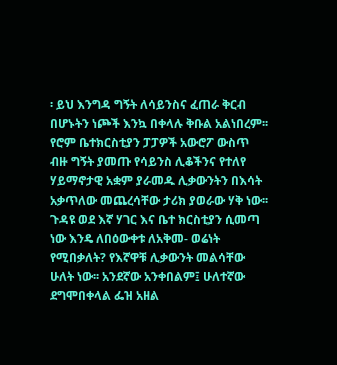፡ ይህ እንግዳ ግኝት ለሳይንስና ፈጠራ ቅርብ በሆኑትን ነጮች እንኳ በቀላሉ ቅቡል አልነበረም፡፡ የሮም ቤተክርስቲያን ፓፓዎች አውሮፖ ውስጥ ብዙ ግኝት ያመጡ የሳይንስ ሊቆችንና የተለየ ሃይማኖታዊ አቋም ያራመዱ ሊቃውንትን በእሳት አቃጥለው መጨረሳቸው ታሪክ ያወራው ሃቅ ነው፡፡ ጉዳዩ ወደ እኛ ሃገር እና ቤተ ክርስቲያን ሲመጣ ነው እንዴ ለበዕውቀቱ ለአቅመ- ወሬነት የሚበቃለት? የእኛዋቹ ሊቃውንት መልሳቸው ሁለት ነው፡፡ አንደኛው አንቀበልም፤ ሁለተኛው ደግሞበቀላል ፌዝ አዘል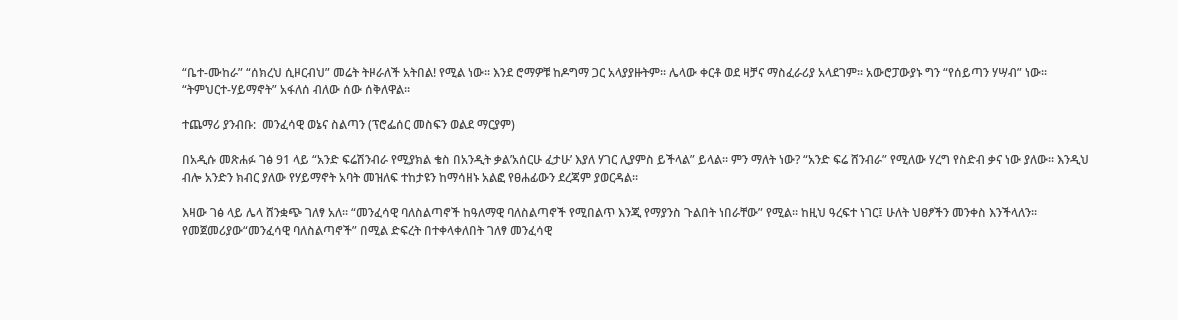“ቤተ-ሙከራ” “ሰክረህ ሲዞርብህ” መሬት ትዞራለች አትበል! የሚል ነው፡፡ እንደ ሮማዎቹ ከዶግማ ጋር አላያያዙትም፡፡ ሌላው ቀርቶ ወደ ዛቻና ማስፈራሪያ አላደገም፡፡ አውሮፓውያኑ ግን “የሰይጣን ሃሣብ” ነው፡፡“ትምህርተ-ሃይማኖት” አፋለሰ ብለው ሰው ሰቅለዋል፡፡

ተጨማሪ ያንብቡ:  መንፈሳዊ ወኔና ስልጣን (ፕሮፌሰር መስፍን ወልደ ማርያም)

በአዲሱ መጽሐፉ ገፅ 91 ላይ “አንድ ፍሬሽንብራ የሚያክል ቄስ በአንዲት ቃል’አሰርሁ ፈታሁ’ እያለ ሃገር ሊያምስ ይችላል” ይላል፡፡ ምን ማለት ነው? “አንድ ፍሬ ሸንብራ” የሚለው ሃረግ የስድብ ቃና ነው ያለው፡፡ እንዲህ ብሎ አንድን ክብር ያለው የሃይማኖት አባት መዝለፍ ተከታዩን ከማሳዘኑ አልፎ የፀሐፊውን ደረጃም ያወርዳል፡፡

እዛው ገፅ ላይ ሌላ ሸንቋጭ ገለፃ አለ፡፡ “መንፈሳዊ ባለስልጣኖች ከዓለማዊ ባለስልጣኖች የሚበልጥ እንጂ የማያንስ ጉልበት ነበራቸው” የሚል፡፡ ከዚህ ዓረፍተ ነገር፤ ሁለት ህፀፆችን መንቀስ እንችላለን፡፡ የመጀመሪያው“መንፈሳዊ ባለስልጣኖች” በሚል ድፍረት በተቀላቀለበት ገለፃ መንፈሳዊ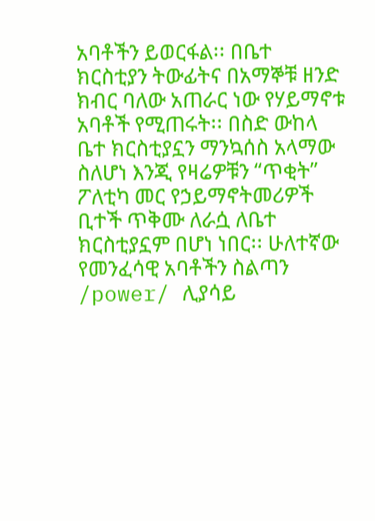አባቶችን ይወርፋል፡፡ በቤተ ክርስቲያን ትውፊትና በአማኞቹ ዘንድ ክብር ባለው አጠራር ነው የሃይማኖቱ አባቶች የሚጠሩት፡፡ በስድ ውከላ ቤተ ክርስቲያኗን ማንኳሰስ አላማው ስለሆነ እንጂ የዛሬዎቹን “ጥቂት” ፖለቲካ መር የኃይማኖትመሪዎች ቢተች ጥቅሙ ለራሷ ለቤተ ክርስቲያኗም በሆነ ነበር፡፡ ሁለተኛው የመንፈሳዊ አባቶችን ስልጣን /power/ ሊያሳይ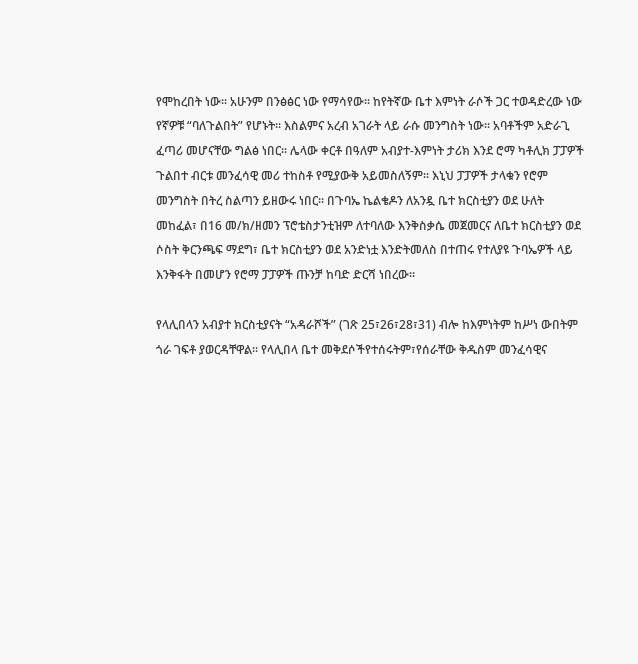የሞከረበት ነው፡፡ አሁንም በንፅፅር ነው የማሳየው፡፡ ከየትኛው ቤተ እምነት ራሶች ጋር ተወዳድረው ነው የኛዎቹ “ባለጉልበት” የሆኑት፡፡ እስልምና አረብ አገራት ላይ ራሱ መንግስት ነው፡፡ አባቶችም አድራጊ ፈጣሪ መሆናቸው ግልፅ ነበር፡፡ ሌላው ቀርቶ በዓለም አብያተ-እምነት ታሪክ እንደ ሮማ ካቶሊክ ፓፓዎች ጉልበተ ብርቱ መንፈሳዊ መሪ ተከስቶ የሚያውቅ አይመስለኝም፡፡ እኒህ ፓፓዎች ታላቁን የሮም መንግስት በትረ ስልጣን ይዘውሩ ነበር፡፡ በጉባኤ ኬልቄዶን ለአንዷ ቤተ ክርስቲያን ወደ ሁለት መከፈል፣ በ16 መ/ክ/ዘመን ፕሮቴስታንቲዝም ለተባለው እንቅስቃሴ መጀመርና ለቤተ ክርስቲያን ወደ ሶስት ቅርንጫፍ ማደግ፣ ቤተ ክርስቲያን ወደ አንድነቷ እንድትመለስ በተጠሩ የተለያዩ ጉባኤዎች ላይ እንቅፋት በመሆን የሮማ ፓፓዎች ጡንቻ ከባድ ድርሻ ነበረው፡፡

የላሊበላን አብያተ ክርስቲያናት “አዳራሾች” (ገጽ 25፣26፣28፣31) ብሎ ከእምነትም ከሥነ ውበትም ጎራ ገፍቶ ያወርዳቸዋል፡፡ የላሊበላ ቤተ መቅደሶችየተሰሩትም፣የሰራቸው ቅዱስም መንፈሳዊና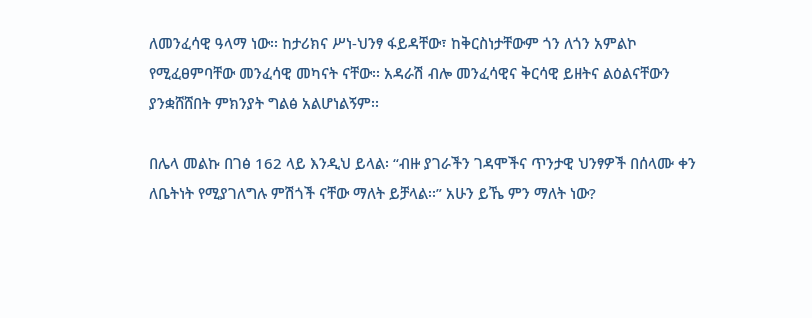ለመንፈሳዊ ዓላማ ነው፡፡ ከታሪክና ሥነ-ህንፃ ፋይዳቸው፣ ከቅርስነታቸውም ጎን ለጎን አምልኮ የሚፈፀምባቸው መንፈሳዊ መካናት ናቸው፡፡ አዳራሽ ብሎ መንፈሳዊና ቅርሳዊ ይዘትና ልዕልናቸውን ያንቋሸሸበት ምክንያት ግልፅ አልሆነልኝም፡፡

በሌላ መልኩ በገፅ 162 ላይ እንዲህ ይላል፡ “ብዙ ያገራችን ገዳሞችና ጥንታዊ ህንፃዎች በሰላሙ ቀን ለቤትነት የሚያገለግሉ ምሽጎች ናቸው ማለት ይቻላል፡፡” አሁን ይኼ ምን ማለት ነው?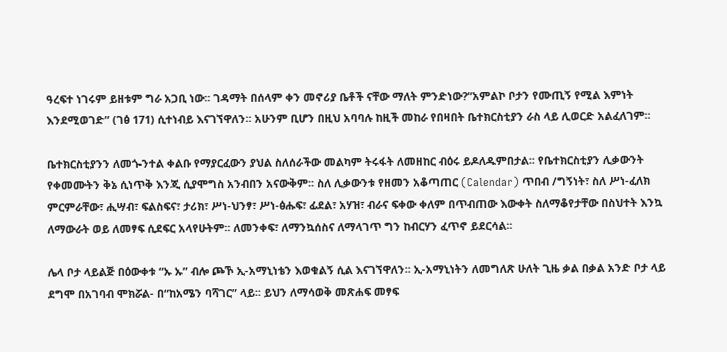ዓረፍተ ነገሩም ይዘቱም ግራ አጋቢ ነው፡፡ ገዳማት በሰላም ቀን መኖሪያ ቤቶች ናቸው ማለት ምንድነው?“አምልኮ ቦታን የሙጢኝ የሚል እምነት እንደሚወገድ” (ገፅ 171) ሲተነብይ እናገኘዋለን፡፡ አሁንም ቢሆን በዚህ አባባሉ ከዚች መከራ የበዛበት ቤተክርስቲያን ራስ ላይ ሊወርድ አልፈለገም፡፡

ቤተክርስቲያንን ለመጐንተል ቀልቡ የማያርፈውን ያህል ስለሰራችው መልካም ትሩፋት ለመዘከር ብዕሩ ይዶለዱምበታል፡፡ የቤተክርስቲያን ሊቃውንት የቀመሙትን ቅኔ ሲነጥቅ እንጂ ሲያሞግስ አንብበን አናውቅም፡፡ ስለ ሊቃውንቱ የዘመን አቆጣጠር (Calendar) ጥበብ /ግኝነት፣ ስለ ሥነ-ፈለክ ምርምራቸው፣ ሒሣብ፣ ፍልስፍና፣ ታሪክ፣ ሥነ-ህንፃ፣ ሥነ-ፅሑፍ፣ ፊደል፣ አሃዝ፣ ብራና ፍቀው ቀለም በጥብጠው እውቀት ስለማቆየታቸው በስህተት እንኳ ለማውራት ወይ ለመፃፍ ሲደፍር አላየሁትም፡፡ ለመንቀፍ፣ ለማንኳሰስና ለማላገጥ ግን ከብርሃን ፈጥኖ ይደርሳል፡፡

ሌላ ቦታ ላይልጅ በዕውቀቱ “ኡ ኡ” ብሎ ጮኾ ኢ-አማኒነቴን እወቁልኝ ሲል እናገኘዋለን፡፡ ኢ-አማኒነትን ለመግለጽ ሁለት ጊዜ ቃል በቃል አንድ ቦታ ላይ ደግሞ በአገባብ ሞክሯል- በ“ከአሜን ባሻገር” ላይ፡፡ ይህን ለማሳወቅ መጽሐፍ መፃፍ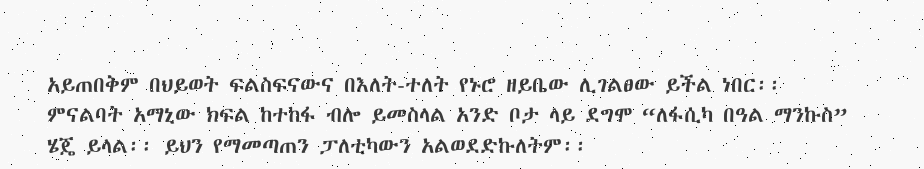አይጠበቅም በህይወት ፍልስፍናውና በእለት-ተለት የኑሮ ዘይቤው ሊገልፀው ይችል ነበር፡፡ ምናልባት አማኒው ክፍል ከተከፋ ብሎ ይመስላል አንድ ቦታ ላይ ደግሞ “ለፋሲካ በዓል ማንኩስ” ሄጄ ይላል፡፡ ይህን የማመጣጠን ፓለቲካውን አልወደድኩለትም፡፡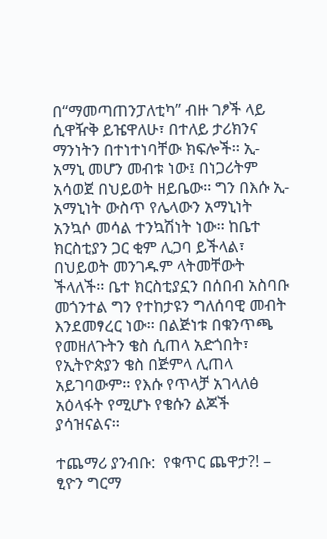በ“ማመጣጠንፓለቲካ” ብዙ ገፆች ላይ ሲዋዥቅ ይዤዋለሁ፣ በተለይ ታሪክንና ማንነትን በተነተነባቸው ክፍሎች፡፡ ኢ-አማኒ መሆን መብቱ ነው፤ በነጋሪትም አሳወጀ በህይወት ዘይቤው፡፡ ግን በእሱ ኢ-አማኒነት ውስጥ የሌላውን አማኒነት አንኳሶ መሳል ተንኳሽነት ነው፡፡ ከቤተ ክርስቲያን ጋር ቂም ሊጋባ ይችላል፣ በህይወት መንገዱም ላትመቸውት ችላለች፡፡ ቤተ ክርስቲያኗን በሰበብ አስባቡ መጎንተል ግን የተከታዩን ግለሰባዊ መብት እንደመፃረር ነው፡፡ በልጅነቱ በቁንጥጫ የመዘለጉትን ቄስ ሲጠላ አድጎበት፣ የኢትዮጵያን ቄስ በጅምላ ሊጠላ አይገባውም፡፡ የእሱ የጥላቻ አገላለፅ አዕላፋት የሚሆኑ የቄሱን ልጆች ያሳዝናልና፡፡

ተጨማሪ ያንብቡ:  የቁጥር ጨዋታ?! – ፂዮን ግርማ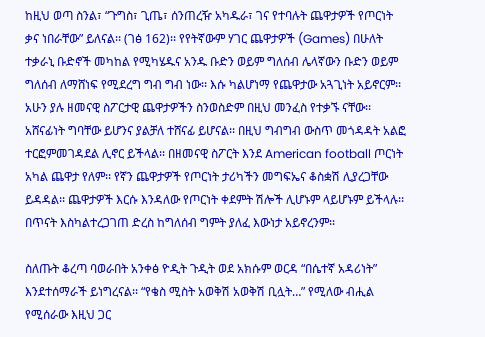ከዚህ ወጣ ስንል፣ “ጉግስ፣ ጊጤ፣ ሰንጠረዥ አካዱራ፣ ገና የተባሉት ጨዋታዎች የጦርነት ቃና ነበራቸው” ይለናል፡፡ (ገፅ 162)፡፡ የየትኛውም ሃገር ጨዋታዎች (Games) በሁለት ተቃራኒ ቡድኖች መካከል የሚካሄዱና አንዱ ቡድን ወይም ግለሰብ ሌላኛውን ቡድን ወይም ግለሰብ ለማሸነፍ የሚደረግ ግብ ግብ ነው፡፡ እሱ ካልሆነማ የጨዋታው አጓጊነት አይኖርም፡፡ አሁን ያሉ ዘመናዊ ስፖርታዊ ጨዋታዎችን ስንወስድም በዚህ መንፈስ የተቃኙ ናቸው፡፡አሸናፊነት ግባቸው ይሆንና ያልቻለ ተሸናፊ ይሆናል፡፡ በዚህ ግብግብ ውስጥ መጎዳዳት አልፎ ተርፎምመገዳደል ሊኖር ይችላል፡፡ በዘመናዊ ስፖርት እንደ American football ጦርነት አካል ጨዋታ የለም፡፡ የኛን ጨዋታዎች የጦርነት ታሪካችን መግፍኤና ቆስቋሽ ሊያረጋቸው ይዳዳል፡፡ ጨዋታዎች እርሱ እንዳለው የጦርነት ቀደምት ሽሎች ሊሆኑም ላይሆኑም ይችላሉ፡፡ በጥናት እስካልተረጋገጠ ድረስ ከግለሰብ ግምት ያለፈ እውነታ አይኖረንም፡፡

ስለጡት ቆረጣ ባወራበት አንቀፅ ዮዲት ጉዲት ወደ አክሱም ወርዳ “በሴተኛ አዳሪነት” እንደተሰማራች ይነግረናል፡፡ “የቄስ ሚስት አወቅሽ አወቅሽ ቢሏት…” የሚለው ብሒል የሚሰራው እዚህ ጋር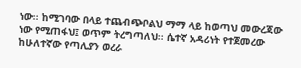ነው፡፡ ከሚገባው በላይ ተጨብጭቦልህ ማማ ላይ ከወጣህ መውረጃው ነው የሚጠፋህ፤ ወጥም ትረግጣለህ፡፡ ሴተኛ አዳሪነት የተጀመረው ከሁለተኛው የጣሊያን ወረራ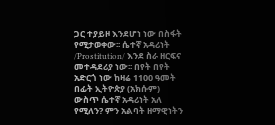ጋር ተያይዞ እንደሆነ ነው በስፋት የሚታወቀው፡፡ ሴተኛ አዳሪነት /Prostitution/ እንደ ስራ ዘርፍና መተዳደሪያ ነው፡፡ በየት በየት አድርጎ ነው ከዛሬ 1100 ዓመት በፊት ኢትዮጵያ (አክሱም) ውስጥ ሴተኛ አዳሪነት አለ የሚለን? ምን አልባት ዘማዊነትን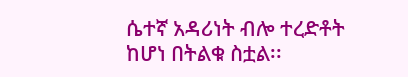ሴተኛ አዳሪነት ብሎ ተረድቶት ከሆነ በትልቁ ስቷል፡፡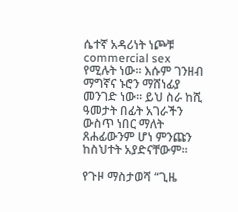ሴተኛ አዳሪነት ነጮቹ commercial sex የሚሉት ነው፡፡ እሱም ገንዘብ ማግኛና ኑሮን ማሸነፊያ መንገድ ነው፡፡ ይህ ስራ ከሺ ዓመታት በፊት አገራችን ውስጥ ነበር ማለት ጸሐፊውንም ሆነ ምንጩን ከስህተት አያድናቸውም፡፡

የጉዞ ማስታወሻ “ጊዜ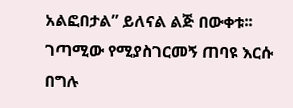አልፎበታል” ይለናል ልጅ በውቀቱ፡፡ ገጣሚው የሚያስገርመኝ ጠባዩ እርሱ በግሉ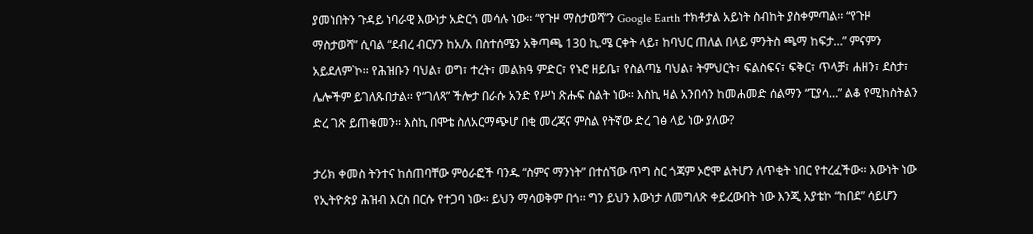ያመነበትን ጉዳይ ነባራዊ እውነታ አድርጎ መሳሉ ነው፡፡ “የጉዞ ማስታወሻ”ን Google Earth ተክቶታል አይነት ስብከት ያስቀምጣል፡፡ “የጉዞ ማስታወሻ” ሲባል “ደብረ ብርሃን ከአ/አ በስተሰሜን አቅጣጫ 130 ኪ.ሜ ርቀት ላይ፣ ከባህር ጠለል በላይ ምንትስ ጫማ ከፍታ…” ምናምን አይደለም`ኮ፡፡ የሕዝቡን ባህል፣ ወግ፣ ተረት፣ መልክዓ ምድር፣ የኑሮ ዘይቤ፣ የስልጣኔ ባህል፣ ትምህርት፣ ፍልስፍና፣ ፍቅር፣ ጥላቻ፣ ሐዘን፣ ደስታ፣ ሌሎችም ይገለጹበታል፡፡ የ“ገለጻ” ችሎታ በራሱ አንድ የሥነ ጽሑፍ ስልት ነው፡፡ እስኪ ዛል አንበሳን ከመሐመድ ሰልማን “ፒያሳ…” ልቆ የሚከስትልን ድረ ገጽ ይጠቁመን፡፡ እስኪ በሞቴ ስለአርማጭሆ በቂ መረጃና ምስል የትኛው ድረ ገፅ ላይ ነው ያለው?

ታሪክ ቀመስ ትንተና ከሰጠባቸው ምዕራፎች ባንዱ “ስምና ማንነት” በተሰኘው ጥግ ስር ጎጃም ኦሮሞ ልትሆን ለጥቂት ነበር የተረፈችው፡፡ እውነት ነው የኢትዮጵያ ሕዝብ እርስ በርሱ የተጋባ ነው፡፡ ይህን ማሳወቅም በጎ፡፡ ግን ይህን እውነታ ለመግለጽ ቀይረውበት ነው እንጂ አያቴኮ “ከበደ” ሳይሆን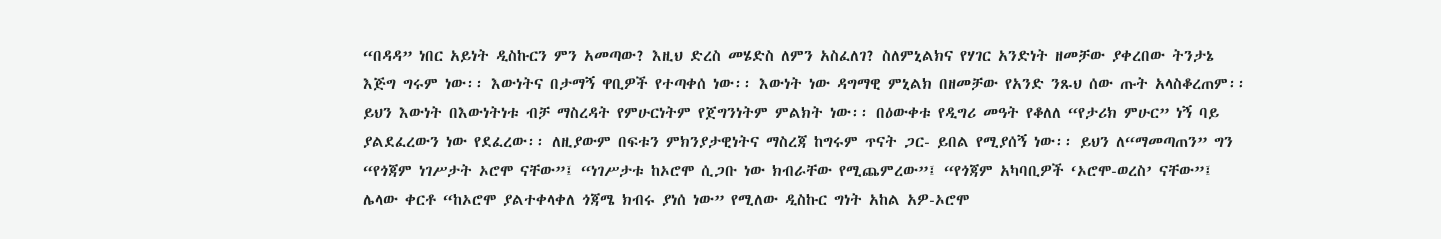“በዳዳ” ነበር አይነት ዲስኩርን ምን አመጣው? እዚህ ድረስ መሄድስ ለምን አስፈለገ? ስለምኒልክና የሃገር አንድነት ዘመቻው ያቀረበው ትንታኔ እጅግ ግሩም ነው፡፡ እውነትና በታማኝ ዋቢዎች የተጣቀሰ ነው፡፡ እውነት ነው ዳግማዊ ምኒልክ በዘመቻው የአንድ ንጹህ ሰው ጡት አላስቆረጠም፡፡ ይህን እውነት በእውነትነቱ ብቻ ማስረዳት የምሁርነትም የጀግንነትም ምልክት ነው፡፡ በዕውቀቱ የዲግሪ መዓት የቆለለ “የታሪክ ምሁር” ነኝ ባይ ያልደፈረውን ነው የደፈረው፡፡ ለዚያውም በፍቱን ምክንያታዊነትና ማስረጃ ከግሩም ጥናት ጋር- ይበል የሚያሰኝ ነው፡፡ ይህን ለ“ማመጣጠን” ግን “የጎጃም ነገሥታት ኦሮሞ ናቸው”፤ “ነገሥታቱ ከኦሮሞ ሲጋቡ ነው ክብራቸው የሚጨምረው”፤ “የጎጃም አካባቢዎች ‘ኦሮሞ-ወረስ’ ናቸው”፤ ሌላው ቀርቶ “ከኦሮሞ ያልተቀላቀለ ጎጃሜ ክብሩ ያነሰ ነው” የሚለው ዲስኩር ግነት አከል አዎ-ኦሮሞ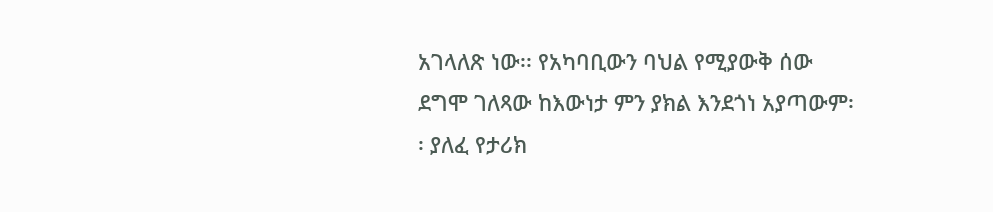አገላለጽ ነው፡፡ የአካባቢውን ባህል የሚያውቅ ሰው ደግሞ ገለጻው ከእውነታ ምን ያክል እንደጎነ አያጣውም፡፡ ያለፈ የታሪክ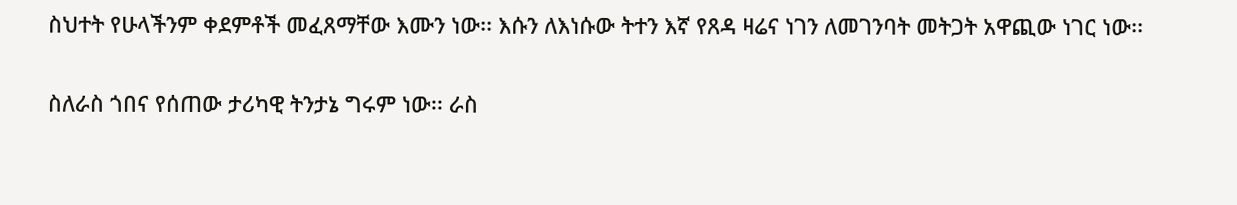ስህተት የሁላችንም ቀደምቶች መፈጸማቸው እሙን ነው፡፡ እሱን ለእነሱው ትተን እኛ የጸዳ ዛሬና ነገን ለመገንባት መትጋት አዋጪው ነገር ነው፡፡

ስለራስ ጎበና የሰጠው ታሪካዊ ትንታኔ ግሩም ነው፡፡ ራስ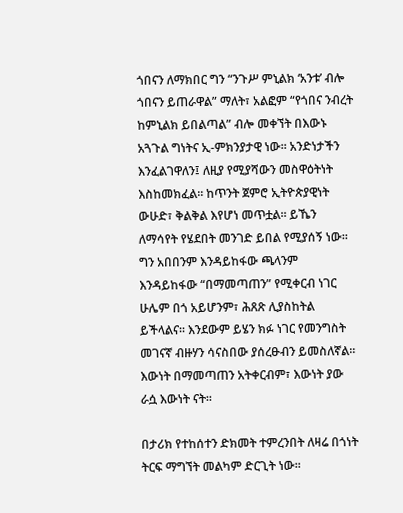ጎበናን ለማክበር ግን “ንጉሥ ምኒልክ ‘አንቱ’ ብሎ ጎበናን ይጠራዋል” ማለት፣ አልፎም “የጎበና ንብረት ከምኒልክ ይበልጣል” ብሎ መቀኘት በእውኑ አጓጉል ግነትና ኢ-ምክንያታዊ ነው፡፡ አንድነታችን እንፈልገዋለን፤ ለዚያ የሚያሻውን መስዋዕትነት እስከመክፈል፡፡ ከጥንት ጀምሮ ኢትዮጵያዊነት ውሁድ፣ ቅልቅል እየሆነ መጥቷል፡፡ ይኼን ለማሳየት የሄደበት መንገድ ይበል የሚያሰኝ ነው፡፡ ግን አበበንም እንዳይከፋው ጫላንም እንዳይከፋው “በማመጣጠን” የሚቀርብ ነገር ሁሌም በጎ አይሆንም፣ ሕጸጽ ሊያስከትል ይችላልና፡፡ እንደውም ይሄን ክፉ ነገር የመንግስት መገናኛ ብዙሃን ሳናስበው ያሰረፁብን ይመስለኛል፡፡ እውነት በማመጣጠን አትቀርብም፣ እውነት ያው ራሷ እውነት ናት፡፡

በታሪክ የተከሰተን ድክመት ተምረንበት ለዛሬ በጎነት ትርፍ ማግኘት መልካም ድርጊት ነው፡፡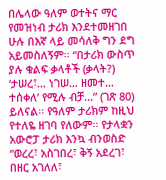በሌላው ዓለም ወተትና ማር የመዝነብ ታሪክ እንደተመዘገበ ሁሉ በእኛ ላይ መሳለቅ ግን ደግ አይመስለኝም፡፡ “በታሪክ ውስጥ ያሉ ቁልፍ ቃላቶች (ቃላት?) ‘ታሠረ፣… ነገሠ… ዘመተ… ተሰቀለ’ የሚሉ ብቻ…” (ገጽ 80) ይለናል፡፡ የዓለም ታሪክም ከዚህ የተለዬ ዘገባ የለውም፡፡ የታላቋን አውሮፓ ታሪክ እንኳ ብንወስድ “ወረረ፣ አስገበረ፣ ቅኝ አደረገ፣ በዘር አገለለ፣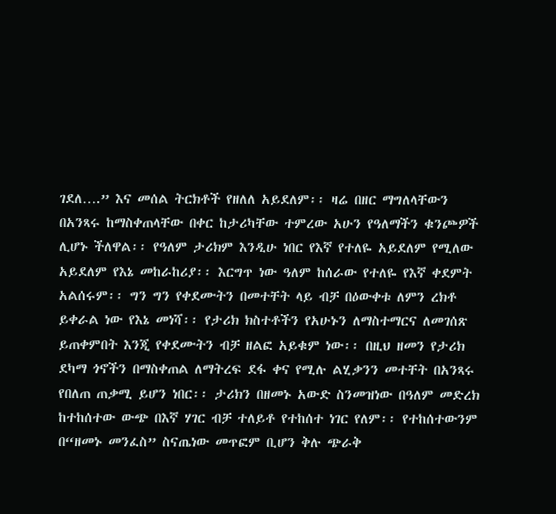ገደለ….” እና መሰል ትርክቶች የዘለለ አይደለም፡፡ ዛሬ በዘር ማግለላቸውን በአንጻሩ ከማስቀጠላቸው በቀር ከታሪካቸው ተምረው አሁን የዓለማችን ቁንጮዎች ሊሆኑ ችለዋል፡፡ የዓለም ታሪክም እንዲሁ ነበር የእኛ የተለዬ አይደለም የሚለው አይደለም የእኔ መከራከሪያ፡፡ እርግጥ ነው ዓለም ከሰራው የተለዬ የእኛ ቀደምት አልሰሩም፡፡ ግን ግን የቀደሙትን በመተቸት ላይ ብቻ በዕውቀቱ ለምን ረክቶ ይቀራል ነው የእኔ መነሻ፡፡ የታሪክ ክስተቶችን የአሁኑን ለማስተማርና ለመገሰጽ ይጠቀምበት እንጂ የቀደሙትን ብቻ ዘልፎ አይቁም ነው፡፡ በዚህ ዘመን የታሪክ ደካማ ጎኖችን በማስቀጠል ለማትረፍ ደፋ ቀና የሚሉ ልሂቃንን መተቸት በአንጻሩ የበለጠ ጠቃሚ ይሆን ነበር፡፡ ታሪክን በዘመኑ አውድ ስንመዝነው በዓለም መድረክ ከተከሰተው ውጭ በእኛ ሃገር ብቻ ተለይቶ የተከሰተ ነገር የለም፡፡ የተከሰተውንም በ“ዘመኑ መንፈስ” ስናጤነው መጥፎም ቢሆን ቅሉ ጭራቅ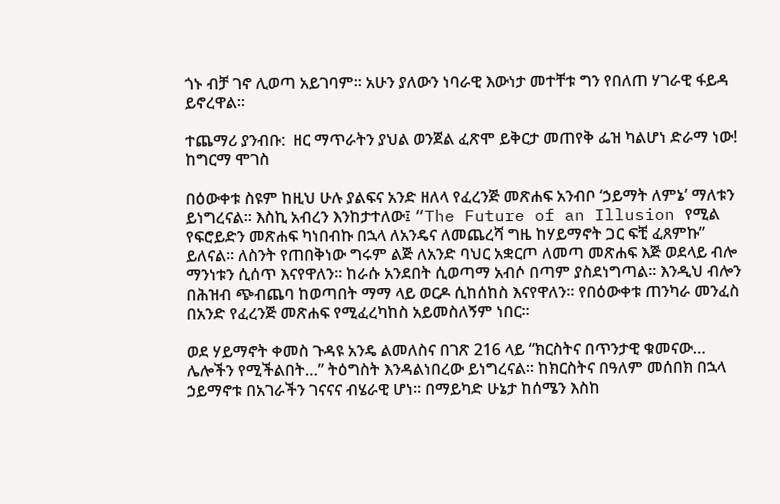ጎኑ ብቻ ገኖ ሊወጣ አይገባም፡፡ አሁን ያለውን ነባራዊ እውነታ መተቸቱ ግን የበለጠ ሃገራዊ ፋይዳ ይኖረዋል፡፡

ተጨማሪ ያንብቡ:  ዘር ማጥራትን ያህል ወንጀል ፈጽሞ ይቅርታ መጠየቅ ፌዝ ካልሆነ ድራማ ነው! ከግርማ ሞገስ

በዕውቀቱ ስዩም ከዚህ ሁሉ ያልፍና አንድ ዘለላ የፈረንጅ መጽሐፍ አንብቦ ‘ኃይማት ለምኔ’ ማለቱን ይነግረናል፡፡ እስኪ አብረን እንከታተለው፤ “The Future of an Illusion የሚል የፍሮይድን መጽሐፍ ካነበብኩ በኋላ ለአንዴና ለመጨረሻ ግዜ ከሃይማኖት ጋር ፍቺ ፈጸምኩ” ይለናል፡፡ ለስንት የጠበቅነው ግሩም ልጅ ለአንድ ባህር አቋርጦ ለመጣ መጽሐፍ እጅ ወደላይ ብሎ ማንነቱን ሲሰጥ እናየዋለን፡፡ ከራሱ አንደበት ሲወጣማ አብሶ በጣም ያስደነግጣል፡፡ እንዲህ ብሎን በሕዝብ ጭብጨባ ከወጣበት ማማ ላይ ወርዶ ሲከሰከስ እናየዋለን፡፡ የበዕውቀቱ ጠንካራ መንፈስ በአንድ የፈረንጅ መጽሐፍ የሚፈረካከስ አይመስለኝም ነበር፡፡

ወደ ሃይማኖት ቀመስ ጉዳዩ አንዴ ልመለስና በገጽ 216 ላይ “ክርስትና በጥንታዊ ቁመናው… ሌሎችን የሚችልበት…” ትዕግስት እንዳልነበረው ይነግረናል፡፡ ከክርስትና በዓለም መሰበክ በኋላ ኃይማኖቱ በአገራችን ገናናና ብሄራዊ ሆነ፡፡ በማይካድ ሁኔታ ከሰሜን እስከ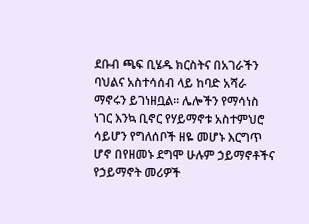ደቡብ ጫፍ ቢሄዱ ክርስትና በአገራችን ባህልና አስተሳሰብ ላይ ከባድ አሻራ ማኖሩን ይገነዘቧል፡፡ ሌሎችን የማሳነስ ነገር እንኳ ቢኖር የሃይማኖቱ አስተምህሮ ሳይሆን የግለሰቦች ዘዬ መሆኑ እርግጥ ሆኖ በየዘመኑ ደግሞ ሁሉም ኃይማኖቶችና የኃይማኖት መሪዎች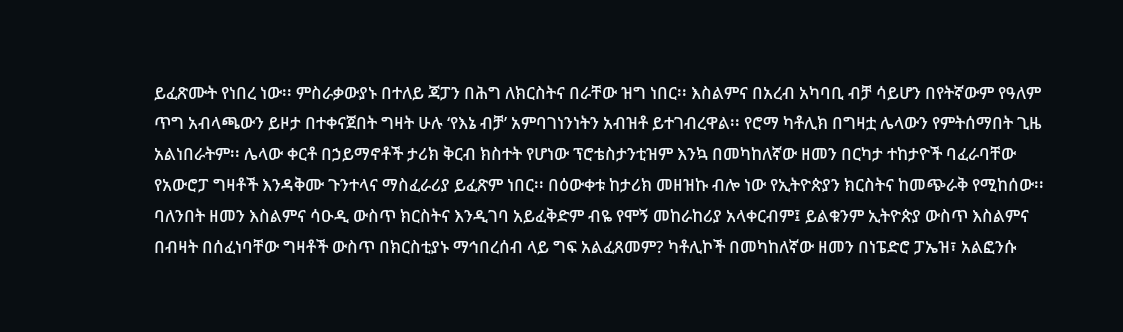ይፈጽሙት የነበረ ነው፡፡ ምስራቃውያኑ በተለይ ጃፓን በሕግ ለክርስትና በራቸው ዝግ ነበር፡፡ እስልምና በአረብ አካባቢ ብቻ ሳይሆን በየትኛውም የዓለም ጥግ አብላጫውን ይዞታ በተቀናጀበት ግዛት ሁሉ ‘የእኔ ብቻ’ አምባገነንነትን አብዝቶ ይተገብረዋል፡፡ የሮማ ካቶሊክ በግዛቷ ሌላውን የምትሰማበት ጊዜ አልነበራትም፡፡ ሌላው ቀርቶ በኃይማኖቶች ታሪክ ቅርብ ክስተት የሆነው ፕሮቴስታንቲዝም እንኳ በመካከለኛው ዘመን በርካታ ተከታዮች ባፈራባቸው የአውሮፓ ግዛቶች እንዳቅሙ ጉንተላና ማስፈራሪያ ይፈጽም ነበር፡፡ በዕውቀቱ ከታሪክ መዘዝኩ ብሎ ነው የኢትዮጵያን ክርስትና ከመጭራቅ የሚከሰው፡፡ ባለንበት ዘመን እስልምና ሳዑዲ ውስጥ ክርስትና እንዲገባ አይፈቅድም ብዬ የሞኝ መከራከሪያ አላቀርብም፤ ይልቁንም ኢትዮጵያ ውስጥ እስልምና በብዛት በሰፈነባቸው ግዛቶች ውስጥ በክርስቲያኑ ማኅበረሰብ ላይ ግፍ አልፈጸመም? ካቶሊኮች በመካከለኛው ዘመን በነፔድሮ ፓኤዝ፣ አልፎንሱ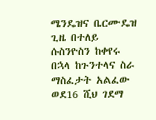ሜንዴዝና ቤርሙዴዝ ጊዜ በተለይ ሱስንዮስን ከቀየሩ በኋላ ከጉንተላና ስራ ማስፈታት አልፈው ወደ16 ሺህ ገደማ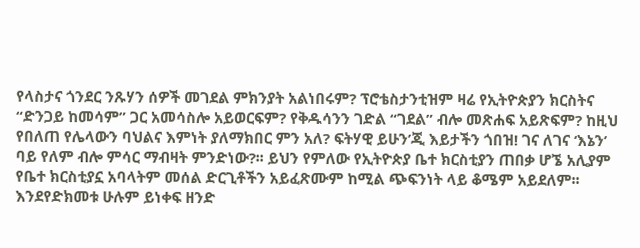የላስታና ጎንደር ንጹሃን ሰዎች መገደል ምክንያት አልነበሩም? ፕሮቴስታንቲዝም ዛሬ የኢትዮጵያን ክርስትና “ድንጋይ ከመሳም” ጋር አመሳስሎ አይወርፍም? የቅዱሳንን ገድል “ገደል” ብሎ መጽሐፍ አይጽፍም? ከዚህ የበለጠ የሌላውን ባህልና እምነት ያለማክበር ምን አለ? ፍትሃዊ ይሁን’ጂ እይታችን ጎበዝ! ገና ለገና ‘እኔን’ ባይ የለም ብሎ ምሳር ማብዛት ምንድነው?፡፡ ይህን የምለው የኢትዮጵያ ቤተ ክርስቲያን ጠበቃ ሆኜ አሊያም የቤተ ክርስቲያኗ አባላትም መሰል ድርጊቶችን አይፈጽሙም ከሚል ጭፍንነት ላይ ቆሜም አይደለም፡፡ እንደየድክመቱ ሁሉም ይነቀፍ ዘንድ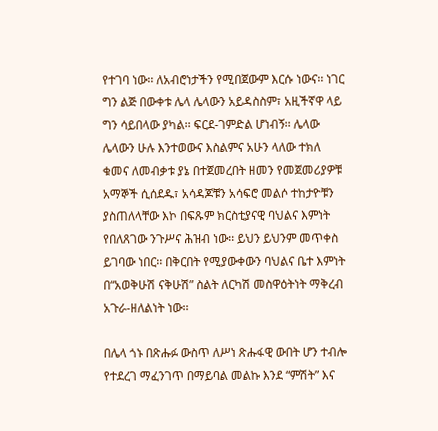የተገባ ነው፡፡ ለአብሮነታችን የሚበጀውም እርሱ ነውና፡፡ ነገር ግን ልጅ በውቀቱ ሌላ ሌላውን አይዳስስም፣ አዚችኛዋ ላይ ግን ሳይበላው ያካል፡፡ ፍርደ-ገምድል ሆነብኝ፡፡ ሌላው ሌላውን ሁሉ እንተወውና እስልምና አሁን ላለው ተክለ ቁመና ለመብቃቱ ያኔ በተጀመረበት ዘመን የመጀመሪያዎቹ አማኞች ሲሰደዱ፣ አሳዳጆቹን አሳፍሮ መልሶ ተከታዮቹን ያስጠለላቸው እኮ በፍጹም ክርስቲያናዊ ባህልና እምነት የበለጸገው ንጉሥና ሕዝብ ነው፡፡ ይህን ይህንም መጥቀስ ይገባው ነበር፡፡ በቅርበት የሚያውቀውን ባህልና ቤተ እምነት በ“አወቅሁሽ ናቅሁሽ” ስልት ለርካሽ መስዋዕትነት ማቅረብ አጉራ-ዘለልነት ነው፡፡

በሌላ ጎኑ በጽሑፉ ውስጥ ለሥነ ጽሑፋዊ ውበት ሆን ተብሎ የተደረገ ማፈንገጥ በማይባል መልኩ እንደ “ምሽት” እና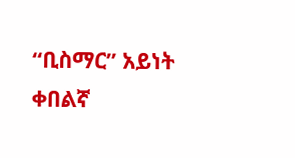“ቢስማር” አይነት ቀበልኛ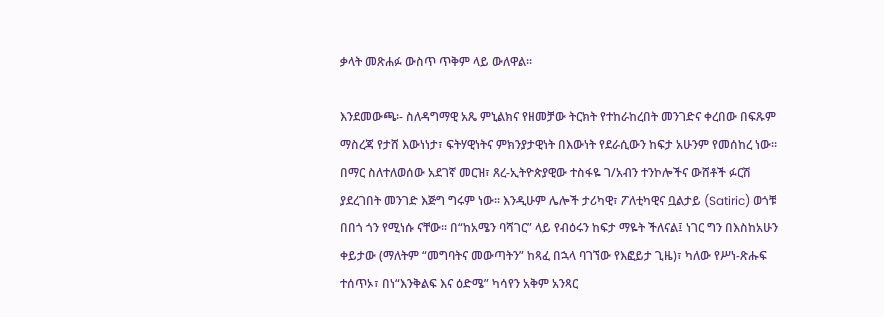ቃላት መጽሐፉ ውስጥ ጥቅም ላይ ውለዋል፡፡

እንደመውጫ፡- ስለዳግማዊ አጼ ምኒልክና የዘመቻው ትርክት የተከራከረበት መንገድና ቀረበው በፍጹም ማስረጃ የታሸ እውነነታ፣ ፍትሃዊነትና ምክንያታዊነት በእውነት የደራሲውን ከፍታ አሁንም የመሰከረ ነው፡፡ በማር ስለተለወሰው አደገኛ መርዝ፣ ጸረ-ኢትዮጵያዊው ተስፋዬ ገ/አብን ተንኮሎችና ውሸቶች ፉርሽ ያደረገበት መንገድ እጅግ ግሩም ነው፡፡ እንዲሁም ሌሎች ታሪካዊ፣ ፖለቲካዊና ቧልታይ (Satiric) ወጎቹ በበጎ ጎን የሚነሱ ናቸው፡፡ በ“ከአሜን ባሻገር” ላይ የብዕሩን ከፍታ ማዬት ችለናል፤ ነገር ግን በእስከአሁን ቀይታው (ማለትም “መግባትና መውጣትን” ከጻፈ በኋላ ባገኘው የእፎይታ ጊዜ)፣ ካለው የሥነ-ጽሑፍ ተሰጥኦ፣ በነ“እንቅልፍ እና ዕድሜ” ካሳየን አቅም አንጻር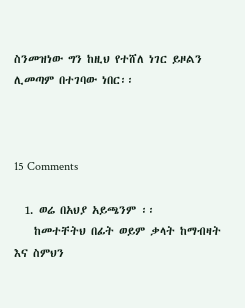ስንመዝነው ግን ከዚህ የተሸለ ነገር ይዞልን ሊመጣም በተገባው ነበር፡፡



15 Comments

  1. ወሬ በአህያ አይጫንም ፡፡
    ከመተቸትህ በፊት ወይም ቃላት ከማብዛት እና ስምህን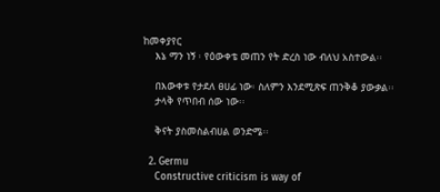ከመቀያየር
    እኔ ማን ነኝ ፡ የዕውቀቴ መጠን የት ድረስ ነው ብለህ አስተውል፡፡

    በእውቀቱ የታደለ ፀሀፊ ነው፡ ስለምን እንደሚጽፍ ጠንቅቆ ያውቃል፡፡
    ታላቅ የጥበብ ሰው ነው፡፡

    ቅናት ያስመስልብሀል ወንድሜ፡፡

  2. Germu
    Constructive criticism is way of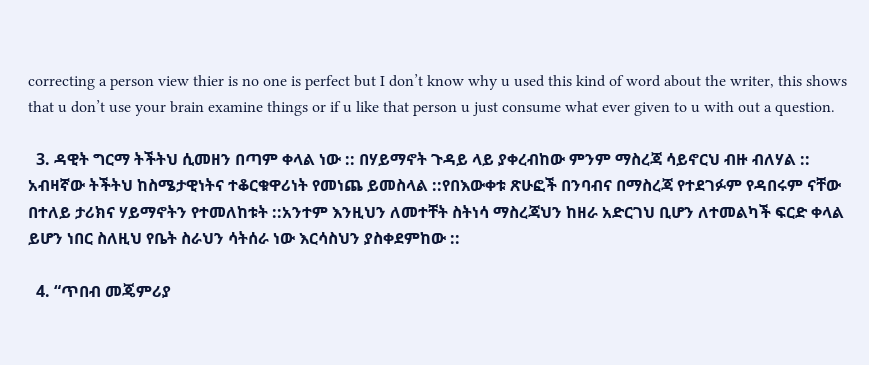correcting a person view thier is no one is perfect but I don’t know why u used this kind of word about the writer, this shows that u don’t use your brain examine things or if u like that person u just consume what ever given to u with out a question.

  3. ዳዊት ግርማ ትችትህ ሲመዘን በጣም ቀላል ነው :: በሃይማኖት ጉዳይ ላይ ያቀረብከው ምንም ማስረጃ ሳይኖርህ ብዙ ብለሃል :: አብዛኛው ትችትህ ከስሜታዊነትና ተቆርቁዋሪነት የመነጨ ይመስላል ::የበእውቀቱ ጽሁፎች በንባብና በማስረጃ የተደገፉም የዳበሩም ናቸው በተለይ ታሪክና ሃይማኖትን የተመለከቱት ::አንተም እንዚህን ለመተቸት ስትነሳ ማስረጃህን ከዘራ አድርገህ ቢሆን ለተመልካች ፍርድ ቀላል ይሆን ነበር ስለዚህ የቤት ስራህን ሳትሰራ ነው እርሳስህን ያስቀደምከው ::

  4. “ጥበብ መጄምሪያ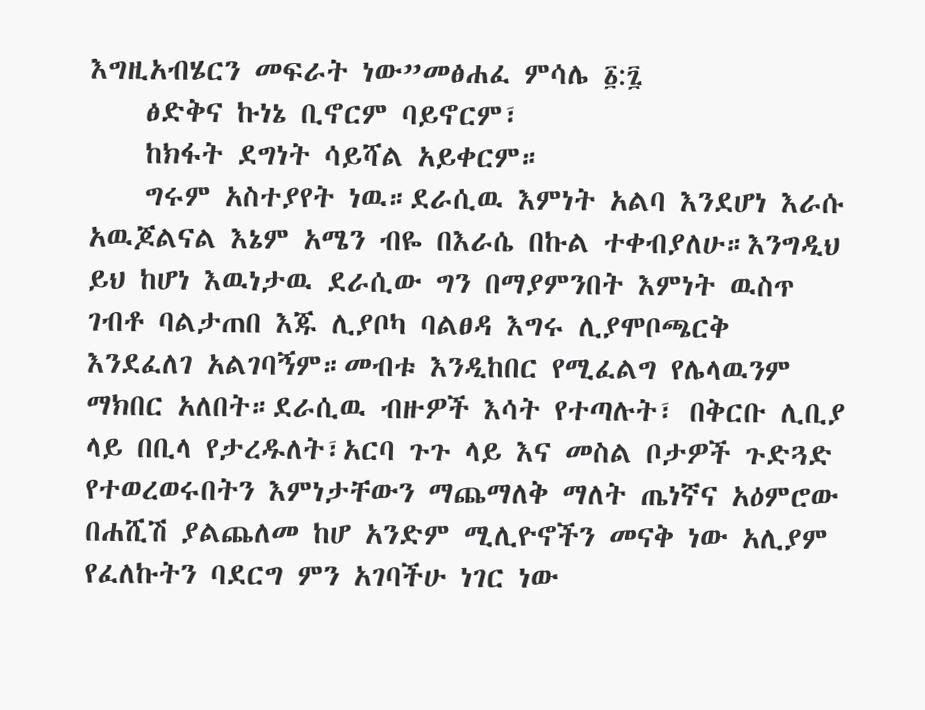እግዚአብሄርን መፍራት ነው”መፅሐፈ ምሳሌ ፩:፯
    ፅድቅና ኩነኔ ቢኖርም ባይኖርም፣
    ከክፋት ደግነት ሳይሻል አይቀርም።
    ግሩም አስተያየት ነዉ።ደራሲዉ እምነት አልባ እንደሆነ እራሱ አዉጆልናል እኔም አሜን ብዬ በእራሴ በኩል ተቀብያለሁ።እንግዲህ ይህ ከሆነ እዉነታዉ ደራሲው ግን በማያምንበት እምነት ዉስጥ ገብቶ ባልታጠበ እጁ ሊያቦካ ባልፀዳ እግሩ ሊያሞቦጫርቅ እንደፈለገ አልገባኝም።መብቱ እንዲከበር የሚፈልግ የሌላዉንም ማክበር አለበት።ደራሲዉ ብዙዎች እሳት የተጣሉት፣ በቅርቡ ሊቢያ ላይ በቢላ የታረዱለት፣አርባ ጉጉ ላይ እና መስል ቦታዎች ጉድጓድ የተወረወሩበትን እምነታቸውን ማጨማለቅ ማለት ጤነኛና አዕምሮው በሐሺሽ ያልጨለመ ከሆ አንድም ሚሊዮኖችን መናቅ ነው አሊያም የፈለኩትን ባደርግ ምን አገባችሁ ነገር ነው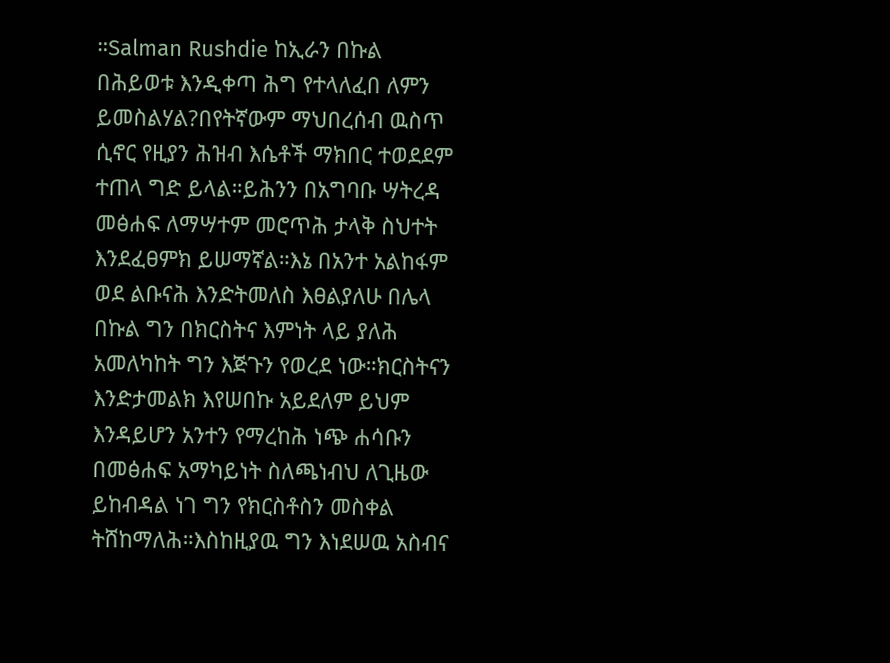።Salman Rushdie ከኢራን በኩል በሕይወቱ እንዲቀጣ ሕግ የተላለፈበ ለምን ይመስልሃል?በየትኛውም ማህበረሰብ ዉስጥ ሲኖር የዚያን ሕዝብ እሴቶች ማክበር ተወደደም ተጠላ ግድ ይላል።ይሕንን በአግባቡ ሣትረዳ መፅሐፍ ለማሣተም መሮጥሕ ታላቅ ስህተት እንደፈፀምክ ይሠማኛል።እኔ በአንተ አልከፋም ወደ ልቡናሕ እንድትመለስ እፀልያለሁ በሌላ በኩል ግን በክርስትና እምነት ላይ ያለሕ አመለካከት ግን እጅጉን የወረደ ነው።ክርስትናን እንድታመልክ እየሠበኩ አይደለም ይህም እንዳይሆን አንተን የማረከሕ ነጭ ሐሳቡን በመፅሐፍ አማካይነት ስለጫነብህ ለጊዜው ይከብዳል ነገ ግን የክርስቶስን መስቀል ትሸከማለሕ።እስከዚያዉ ግን እነደሠዉ አስብና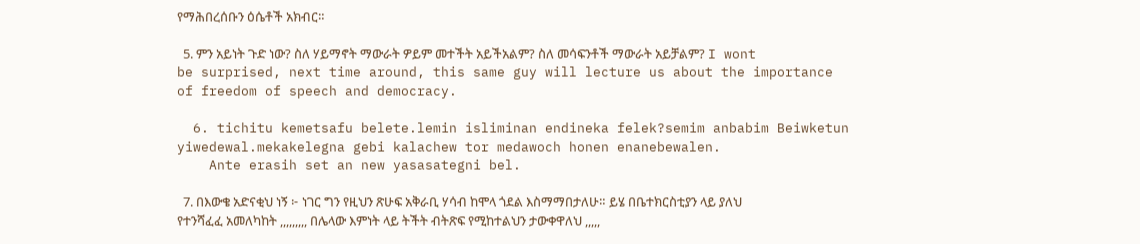የማሕበረሰቡን ዕሴቶች አክብር።

  5. ምን አይነት ጉድ ነው? ስለ ሃይማኖት ማውራት ዎይም መተችት አይችአልም? ስለ መሳፍንቶች ማውራት አይቻልም? I wont be surprised, next time around, this same guy will lecture us about the importance of freedom of speech and democracy.

  6. tichitu kemetsafu belete.lemin isliminan endineka felek?semim anbabim Beiwketun yiwedewal.mekakelegna gebi kalachew tor medawoch honen enanebewalen.
    Ante erasih set an new yasasategni bel.

  7. በእውቄ አድናቂህ ነኝ ፦ ነገር ግን የዚህን ጽሁፍ አቅራቢ ሃሳብ ከሞላ ጎደል እስማማበታለሁ። ይሄ በቤተክርስቲያን ላይ ያለህ የተንሻፈፈ አመለካከት ,,,,,,,,, በሌላው እምነት ላይ ትችት ብትጽፍ የሚከተልህን ታውቀዋለህ ,,,,,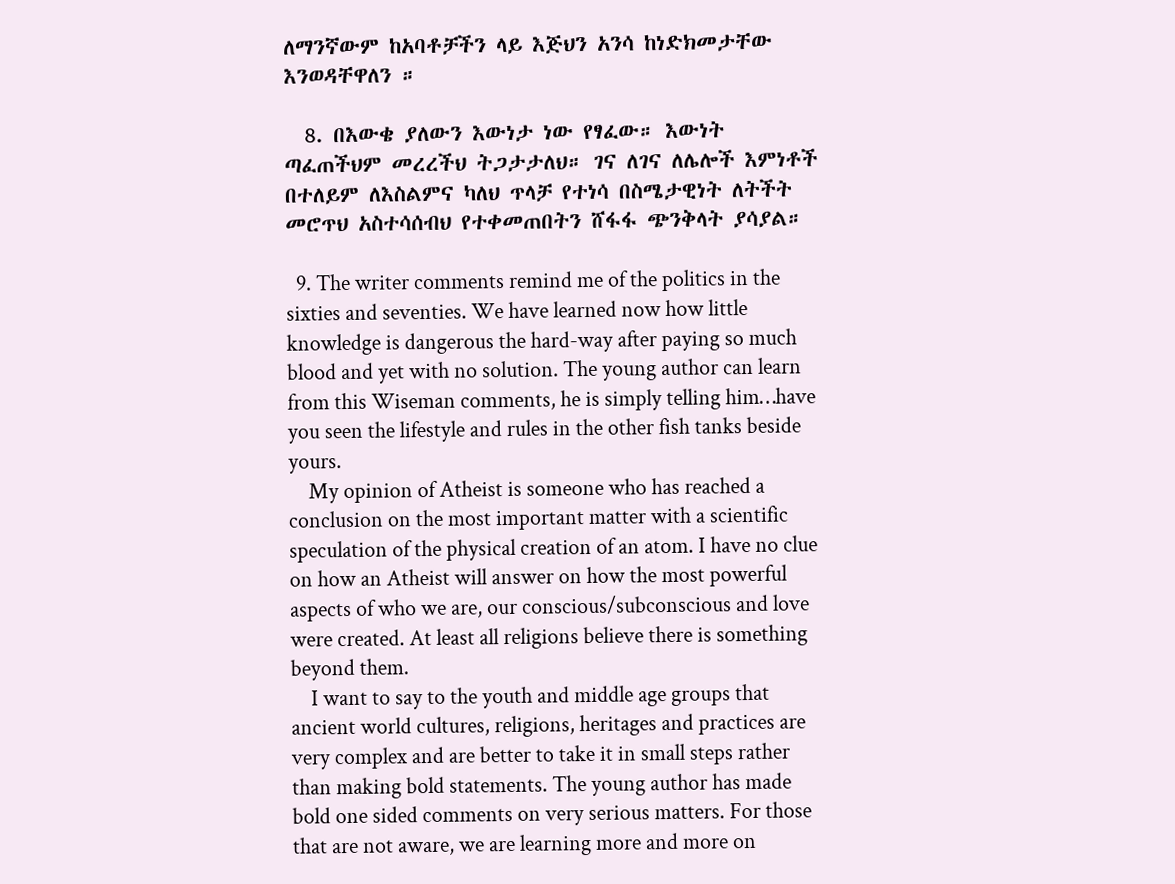ለማንኛውም ከአባቶቻችን ላይ እጅህን አንሳ ከነድክመታቸው እንወዳቸዋለን ።

  8. በእውቄ ያለውን እውነታ ነው የፃፈው። እውነት ጣፈጠችህም መረረችህ ትጋታታለህ። ገና ለገና ለሌሎች እምነቶች በተለይም ለእስልምና ካለህ ጥላቻ የተነሳ በስሜታዊነት ለትችት መሮጥህ አስተሳሰብህ የተቀመጠበትን ሸፋፋ ጭንቅላት ያሳያል።

  9. The writer comments remind me of the politics in the sixties and seventies. We have learned now how little knowledge is dangerous the hard-way after paying so much blood and yet with no solution. The young author can learn from this Wiseman comments, he is simply telling him…have you seen the lifestyle and rules in the other fish tanks beside yours.
    My opinion of Atheist is someone who has reached a conclusion on the most important matter with a scientific speculation of the physical creation of an atom. I have no clue on how an Atheist will answer on how the most powerful aspects of who we are, our conscious/subconscious and love were created. At least all religions believe there is something beyond them.
    I want to say to the youth and middle age groups that ancient world cultures, religions, heritages and practices are very complex and are better to take it in small steps rather than making bold statements. The young author has made bold one sided comments on very serious matters. For those that are not aware, we are learning more and more on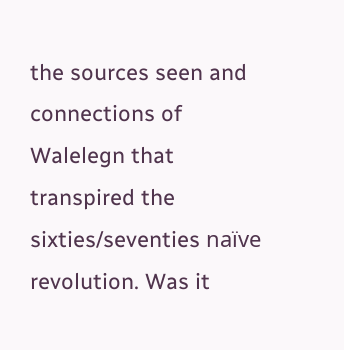the sources seen and connections of Walelegn that transpired the sixties/seventies naïve revolution. Was it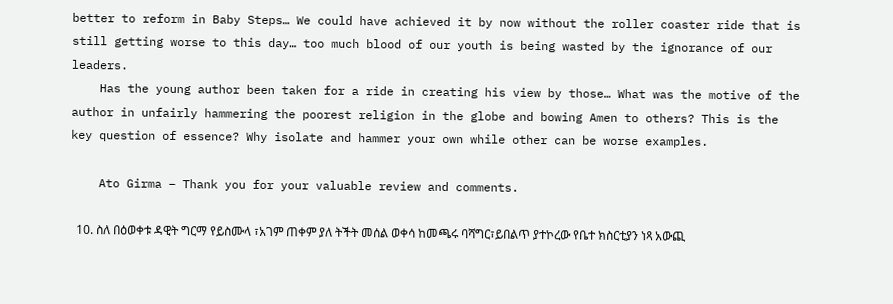better to reform in Baby Steps… We could have achieved it by now without the roller coaster ride that is still getting worse to this day… too much blood of our youth is being wasted by the ignorance of our leaders.
    Has the young author been taken for a ride in creating his view by those… What was the motive of the author in unfairly hammering the poorest religion in the globe and bowing Amen to others? This is the key question of essence? Why isolate and hammer your own while other can be worse examples.

    Ato Girma – Thank you for your valuable review and comments.

  10. ስለ በዕወቀቱ ዳዊት ግርማ የይስሙላ ፣አገም ጠቀም ያለ ትችት መሰል ወቀሳ ከመጫሩ ባሻግር፣ይበልጥ ያተኮረው የቤተ ክስርቲያን ነጻ አውጪ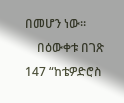በመሆን ነው።
    በዕውቀቱ በገጽ 147 “ከቴዎድሮስ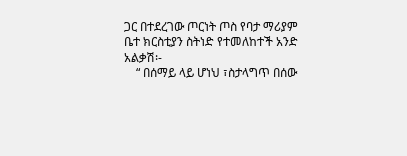ጋር በተደረገው ጦርነት ጦስ የባታ ማሪያም ቤተ ክርስቲያን ስትነድ የተመለከተች አንድ አልቃሽ፡-
    “ በሰማይ ላይ ሆነህ ፣ስታላግጥ በሰው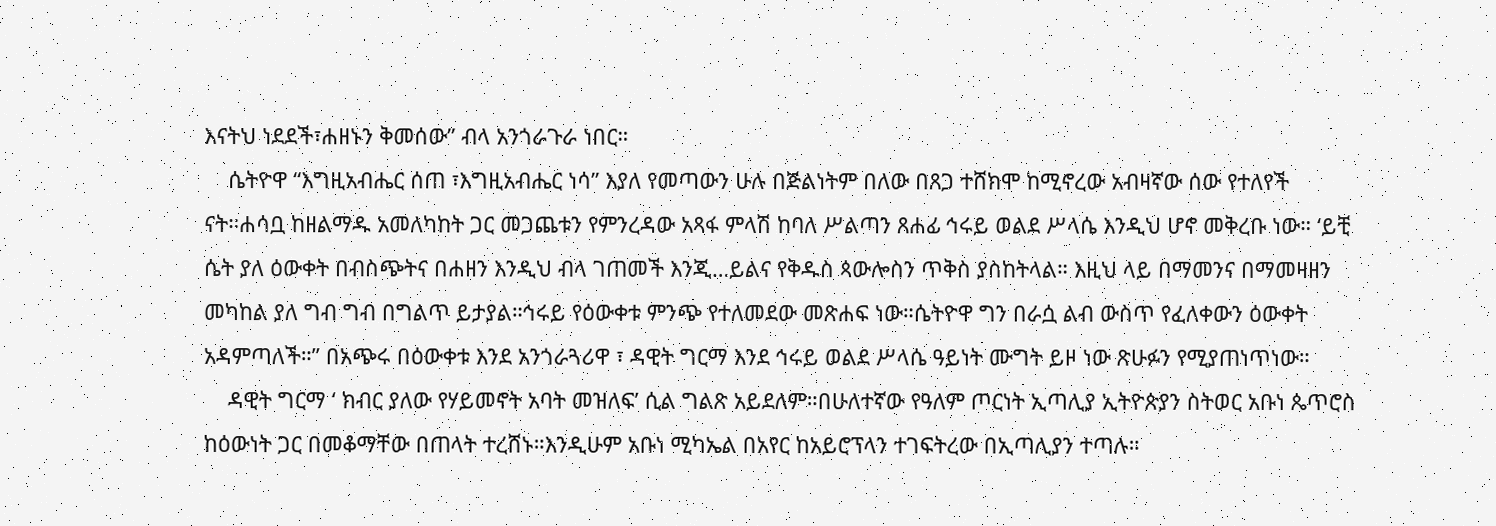እናትህ ነደደች፣ሐዘኑን ቅመሰው” ብላ አንጎራጉራ ነበር።
    ሴትዮዋ “እግዚአብሔር ሰጠ ፣እግዚአብሔር ነሳ” እያለ የመጣውን ሁሉ በጅልነትም በለው በጸጋ ተሸክሞ ከሚኖረው አብዛኛው ሰው የተለየች ናት።ሐሳቧ ከዘልማዱ አመለካከት ጋር መጋጨቱን የምንረዳው አጻፋ ምላሽ ከባለ ሥልጣን ጸሐፊ ኅሩይ ወልደ ሥላሴ እንዲህ ሆኖ መቅረቡ ነው። ‘ይቺ ሴት ያለ ዕውቀት በብስጭትና በሐዘን እንዲህ ብላ ገጠመች እንጂ…ይልና የቅዱስ ጳውሎስን ጥቅስ ያስከትላል። እዚህ ላይ በማመንና በማመዛዘን መካከል ያለ ግብ ግብ በግልጥ ይታያል።ኅሩይ የዕውቀቱ ምንጭ የተለመደው መጽሐፍ ነው።ሴትዮዋ ግን በራሷ ልብ ውስጥ የፈለቀውን ዕውቀት አዳምጣለች።” በአጭሩ በዕውቀቱ እንደ አንጎራጓሪዋ ፣ ዳዊት ግርማ እንደ ኅሩይ ወልደ ሥላሴ ዓይነት ሙግት ይዞ ነው ጽሁፉን የሚያጠነጥነው።
    ዳዊት ግርማ ‘ ክብር ያለው የሃይመኖት አባት መዝለፍ’ ሲል ግልጽ አይደለም።በሁለተኛው የዓለም ጦርነት ኢጣሊያ ኢትዮጵያን ስትወር አቡነ ጴጥሮስ ከዕውነት ጋር በመቆማቸው በጠላት ተረሸኑ።እንዲሁም አቡነ ሚካኤል በአየር ከአይሮፕላን ተገፍትረው በኢጣሊያን ተጣሉ።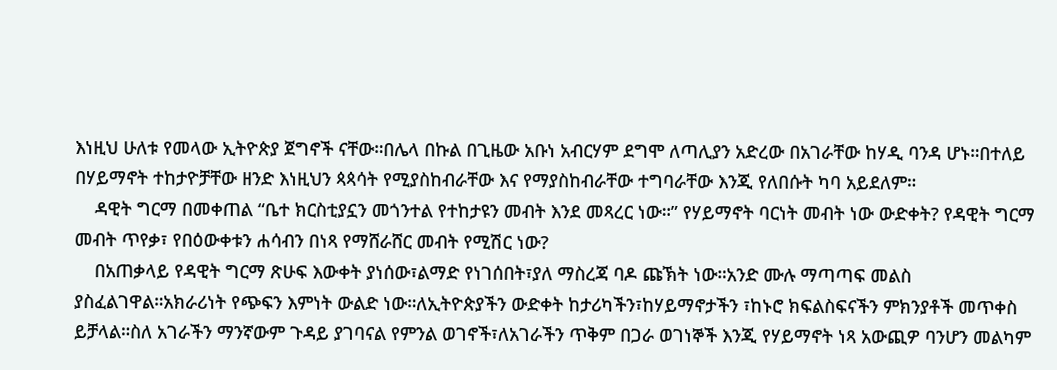እነዚህ ሁለቱ የመላው ኢትዮጵያ ጀግኖች ናቸው።በሌላ በኩል በጊዜው አቡነ አብርሃም ደግሞ ለጣሊያን አድረው በአገራቸው ከሃዲ ባንዳ ሆኑ።በተለይ በሃይማኖት ተከታዮቻቸው ዘንድ እነዚህን ጳጳሳት የሚያስከብራቸው እና የማያስከብራቸው ተግባራቸው እንጂ የለበሱት ካባ አይደለም።
    ዳዊት ግርማ በመቀጠል “ቤተ ክርስቲያኗን መጎንተል የተከታዩን መብት እንደ መጻረር ነው።” የሃይማኖት ባርነት መብት ነው ውድቀት? የዳዊት ግርማ መብት ጥየቃ፣ የበዕውቀቱን ሐሳብን በነጻ የማሸራሸር መብት የሚሽር ነው?
    በአጠቃላይ የዳዊት ግርማ ጽሁፍ እውቀት ያነሰው፣ልማድ የነገሰበት፣ያለ ማስረጃ ባዶ ጩኽት ነው።አንድ ሙሉ ማጣጣፍ መልስ ያስፈልገዋል።አክራሪነት የጭፍን እምነት ውልድ ነው።ለኢትዮጵያችን ውድቀት ከታሪካችን፣ከሃይማኖታችን ፣ከኑሮ ክፍልስፍናችን ምክንያቶች መጥቀስ ይቻላል።ስለ አገራችን ማንኛውም ጉዳይ ያገባናል የምንል ወገኖች፣ለአገራችን ጥቅም በጋራ ወገነኞች እንጂ የሃይማኖት ነጻ አውጪዎ ባንሆን መልካም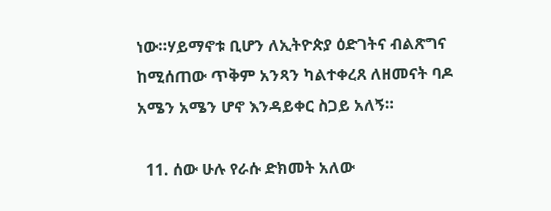ነው።ሃይማኖቱ ቢሆን ለኢትዮጵያ ዕድገትና ብልጽግና ከሚሰጠው ጥቅም አንጻን ካልተቀረጸ ለዘመናት ባዶ አሜን አሜን ሆኖ እንዳይቀር ስጋይ አለኝ።

  11. ሰው ሁሉ የራሱ ድክመት አለው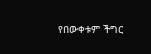የበውቀቱም ችግር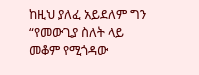ከዚህ ያለፈ አይደለም ግን “የመውጊያ ስለት ላይ መቆም የሚጎዳው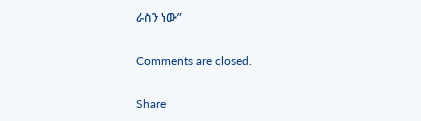ራስን ነው”

Comments are closed.

Share